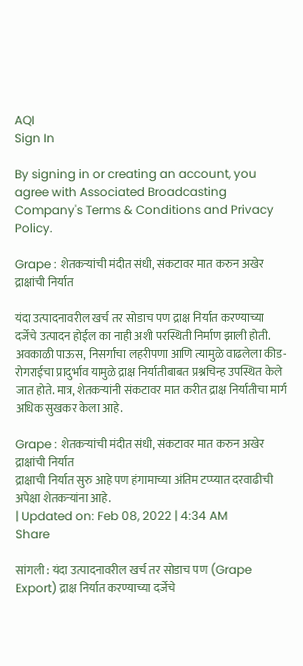AQI
Sign In

By signing in or creating an account, you agree with Associated Broadcasting Company's Terms & Conditions and Privacy Policy.

Grape : शेतकऱ्यांची मंदीत संधी, संकटावर मात करुन अखेर द्राक्षांची निर्यात

यंदा उत्पादनावरील खर्च तर सोडाच पण द्राक्ष निर्यात करण्याच्या दर्जेचे उत्पादन होईल का नाही अशी परस्थिती निर्माण झाली होती. अवकाळी पाऊस, निसर्गाचा लहरीपणा आणि त्यामुळे वाढलेला कीड-रोगराईचा प्रादुर्भाव यामुळे द्राक्ष निर्यातीबाबत प्रश्नचिन्ह उपस्थित केले जात होते. मात्र, शेतकऱ्यांनी संकटावर मात करीत द्राक्ष निर्यातीचा मार्ग अधिक सुखकर केला आहे.

Grape : शेतकऱ्यांची मंदीत संधी, संकटावर मात करुन अखेर द्राक्षांची निर्यात
द्राक्षाची निर्यात सुरु आहे पण हंगामाच्या अंतिम टप्प्यात दरवाढीची अपेक्षा शेतकऱ्यांना आहे.
| Updated on: Feb 08, 2022 | 4:34 AM
Share

सांगली : यंदा उत्पादनावरील खर्च तर सोडाच पण (Grape Export) द्राक्ष निर्यात करण्याच्या दर्जेचे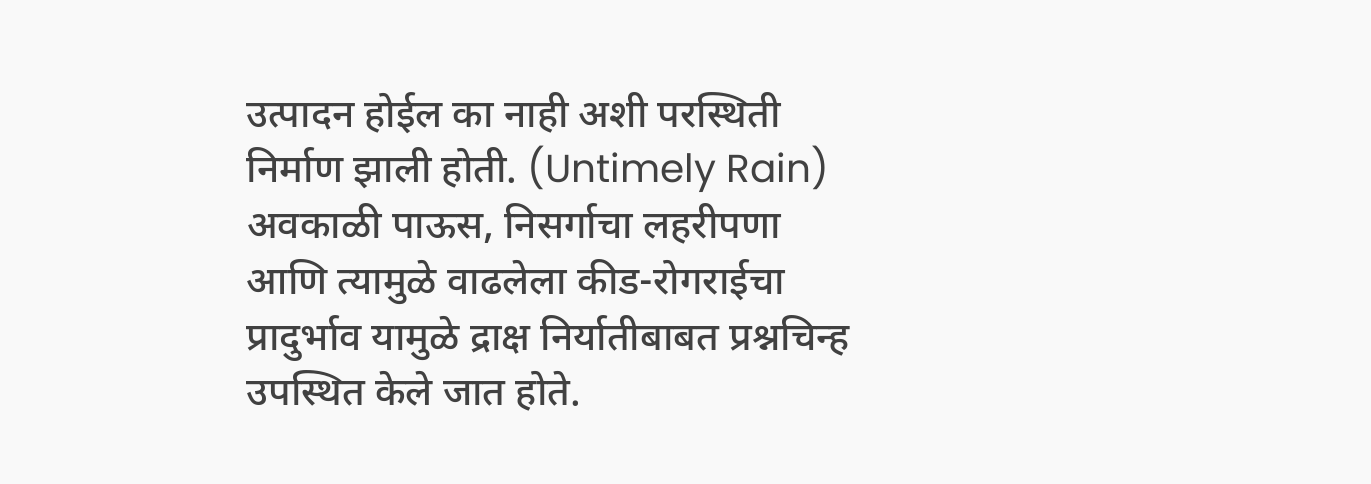उत्पादन होईल का नाही अशी परस्थिती निर्माण झाली होती. (Untimely Rain) अवकाळी पाऊस, निसर्गाचा लहरीपणा आणि त्यामुळे वाढलेला कीड-रोगराईचा प्रादुर्भाव यामुळे द्राक्ष निर्यातीबाबत प्रश्नचिन्ह उपस्थित केले जात होते.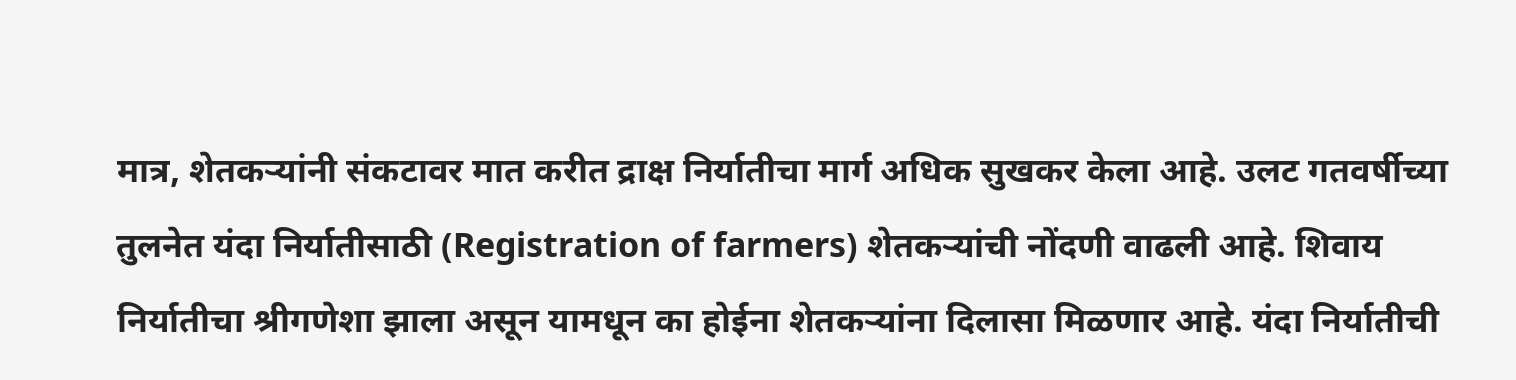मात्र, शेतकऱ्यांनी संकटावर मात करीत द्राक्ष निर्यातीचा मार्ग अधिक सुखकर केला आहे. उलट गतवर्षीच्या तुलनेत यंदा निर्यातीसाठी (Registration of farmers) शेतकऱ्यांची नोंदणी वाढली आहे. शिवाय निर्यातीचा श्रीगणेशा झाला असून यामधून का होईना शेतकऱ्यांना दिलासा मिळणार आहे. यंदा निर्यातीची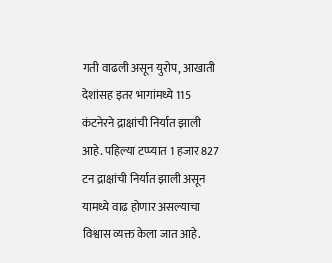गती वाढली असून युरोप, आखाती देशांसह इतर भागांमध्ये 115 कंटनेरने द्राक्षांची निर्यात झाली आहे. पहिल्या टप्प्यात 1 हजार 827 टन द्राक्षांची निर्यात झाली असून यामध्ये वाढ होणार असल्याचा विश्वास व्यक्त केला जात आहे.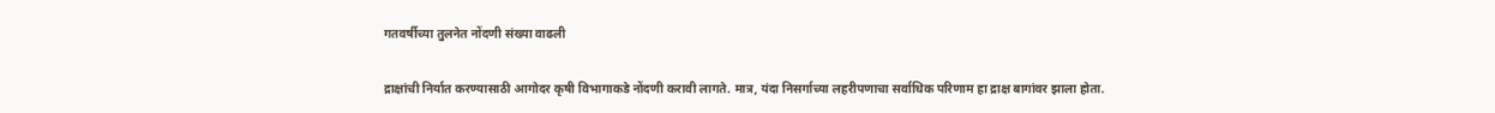गतवर्षीच्या तुलनेत नोंदणी संख्या वाढली

द्राक्षांची निर्यात करण्यासाठी आगोदर कृषी विभागाकडे नोंदणी करावी लागते. मात्र, यंदा निसर्गाच्या लहरीपणाचा सर्वाधिक परिणाम हा द्राक्ष बागांवर झाला होता.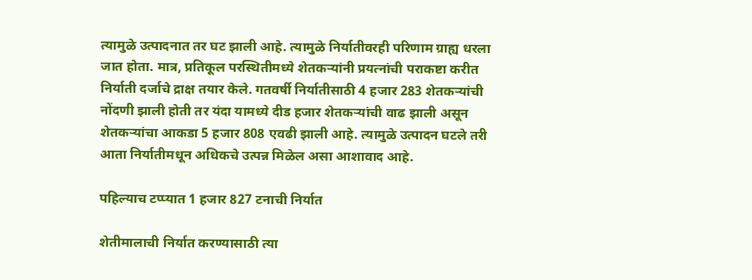त्यामुळे उत्पादनात तर घट झाली आहे. त्यामुळे निर्यातीवरही परिणाम ग्राह्य धरला जात होता. मात्र, प्रतिकूल परस्थितीमध्ये शेतकऱ्यांनी प्रयत्नांची पराकष्टा करीत निर्याती दर्जाचे द्राक्ष तयार केले. गतवर्षी निर्यातीसाठी 4 हजार 283 शेतकऱ्यांची नोंदणी झाली होती तर यंदा यामध्ये दीड हजार शेतकऱ्यांची वाढ झाली असून शेतकऱ्यांचा आकडा 5 हजार 808 एवढी झाली आहे. त्यामुळे उत्पादन घटले तरी आता निर्यातीमधून अधिकचे उत्पन्न मिळेल असा आशावाद आहे.

पहिल्याच टप्प्यात 1 हजार 827 टनाची निर्यात

शेतीमालाची निर्यात करण्यासाठी त्या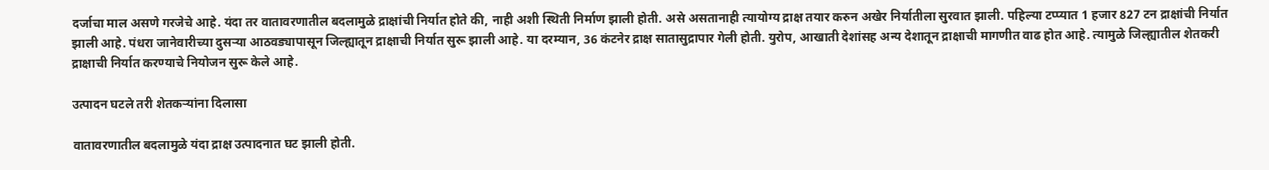दर्जाचा माल असणे गरजेचे आहे. यंदा तर वातावरणातील बदलामुळे द्राक्षांची निर्यात होते की, नाही अशी स्थिती निर्माण झाली होती. असे असतानाही त्यायोग्य द्राक्ष तयार करुन अखेर निर्यातीला सुरवात झाली. पहिल्या टप्प्यात 1 हजार 827 टन द्राक्षांची निर्यात झाली आहे. पंधरा जानेवारीच्या दुसऱ्या आठवड्यापासून जिल्ह्यातून द्राक्षाची निर्यात सुरू झाली आहे. या दरम्यान, 36 कंटनेर द्राक्ष सातासुद्रापार गेली होती. युरोप, आखाती देशांसह अन्य देशातून द्राक्षाची मागणीत वाढ होत आहे. त्यामुळे जिल्ह्यातील शेतकरी द्राक्षाची निर्यात करण्याचे नियोजन सुरू केले आहे.

उत्पादन घटले तरी शेतकऱ्यांना दिलासा

वातावरणातील बदलामुळे यंदा द्राक्ष उत्पादनात घट झाली होती.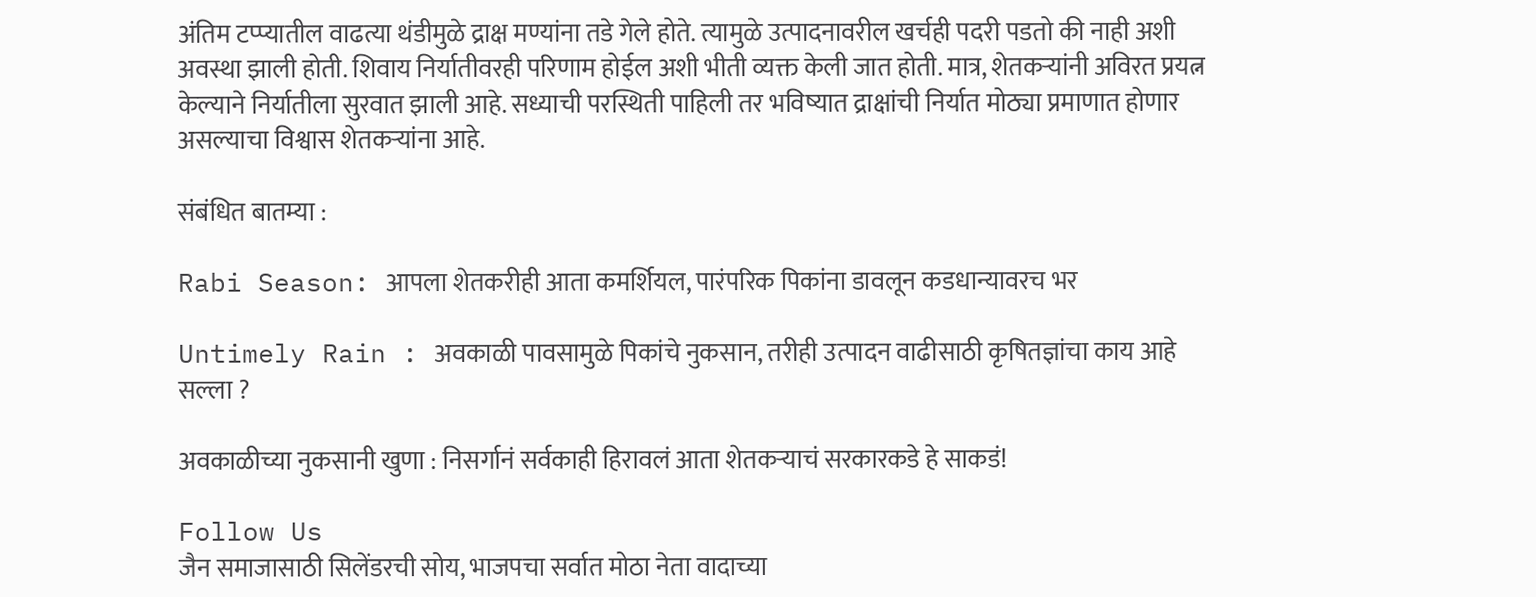अंतिम टप्प्यातील वाढत्या थंडीमुळे द्राक्ष मण्यांना तडे गेले होते. त्यामुळे उत्पादनावरील खर्चही पदरी पडतो की नाही अशी अवस्था झाली होती. शिवाय निर्यातीवरही परिणाम होईल अशी भीती व्यक्त केली जात होती. मात्र, शेतकऱ्यांनी अविरत प्रयत्न केल्याने निर्यातीला सुरवात झाली आहे. सध्याची परस्थिती पाहिली तर भविष्यात द्राक्षांची निर्यात मोठ्या प्रमाणात होणार असल्याचा विश्वास शेतकऱ्यांना आहे.

संबंधित बातम्या :

Rabi Season: आपला शेतकरीही आता कमर्शियल, पारंपरिक पिकांना डावलून कडधान्यावरच भर

Untimely Rain : अवकाळी पावसामुळे पिकांचे नुकसान, तरीही उत्पादन वाढीसाठी कृषितज्ञांचा काय आहे सल्ला ?

अवकाळीच्या नुकसानी खुणा : निसर्गानं सर्वकाही हिरावलं आता शेतकऱ्याचं सरकारकडे हे साकडं!

Follow Us
जैन समाजासाठी सिलेंडरची सोय, भाजपचा सर्वात मोठा नेता वादाच्या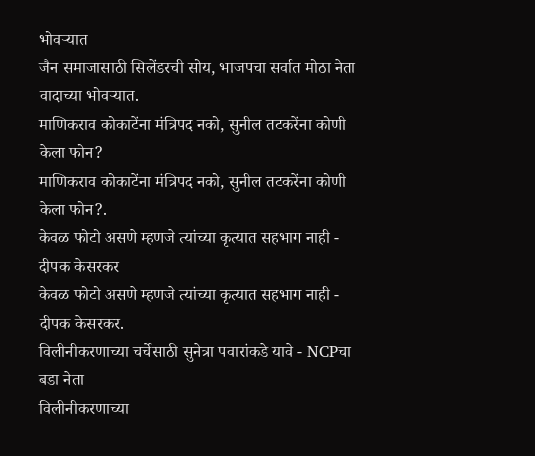भोवऱ्यात
जैन समाजासाठी सिलेंडरची सोय, भाजपचा सर्वात मोठा नेता वादाच्या भोवऱ्यात.
माणिकराव कोकाटेंना मंत्रिपद नको, सुनील तटकरेंना कोणी केला फोन?
माणिकराव कोकाटेंना मंत्रिपद नको, सुनील तटकरेंना कोणी केला फोन?.
केवळ फोटो असणे म्हणजे त्यांच्या कृत्यात सहभाग नाही - दीपक केसरकर
केवळ फोटो असणे म्हणजे त्यांच्या कृत्यात सहभाग नाही - दीपक केसरकर.
विलीनीकरणाच्या चर्चेसाठी सुनेत्रा पवारांकडे यावे - NCPचा बडा नेता
विलीनीकरणाच्या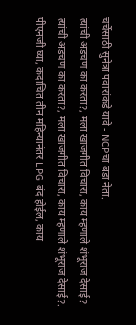चर्चेसाठी सुनेत्रा पवारांकडे यावे - NCPचा बडा नेता.
त्यांची अडचण का करता?, मला खाजगीत विचारा, काय म्हणाले शंभूराज देसाई?
त्यांची अडचण का करता?, मला खाजगीत विचारा, काय म्हणाले शंभूराज देसाई?.
पीएनजी घ्या, कदाचित तीन महिन्यानंतर LPG बंद होईल, काय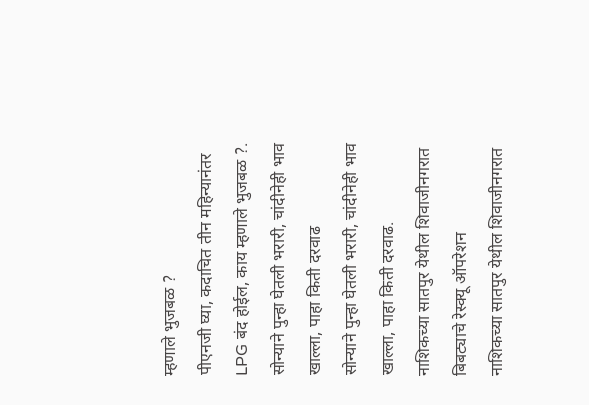म्हणाले भुजबळ ?
पीएनजी घ्या, कदाचित तीन महिन्यानंतर LPG बंद होईल, काय म्हणाले भुजबळ ?.
सोन्याने पुन्हा घेतली भरारी, चांदीनेही भाव खाल्ला, पाहा किती दरवाढ
सोन्याने पुन्हा घेतली भरारी, चांदीनेही भाव खाल्ला, पाहा किती दरवाढ.
नाशिकच्या सातपुर येथील शिवाजीनगरात बिबट्याचे रेस्क्यू ऑपरेशन
नाशिकच्या सातपुर येथील शिवाजीनगरात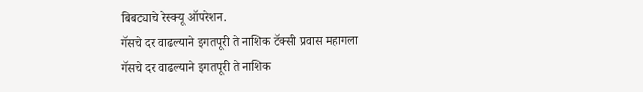बिबट्याचे रेस्क्यू ऑपरेशन.
गॅसचे दर वाढल्याने इगतपूरी ते नाशिक टॅक्सी प्रवास महागला
गॅसचे दर वाढल्याने इगतपूरी ते नाशिक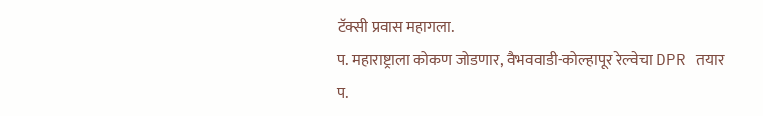टॅक्सी प्रवास महागला.
प. महाराष्ट्राला कोकण जोडणार, वैभववाडी-कोल्हापूर रेल्वेचा DPR तयार
प.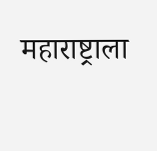महाराष्ट्राला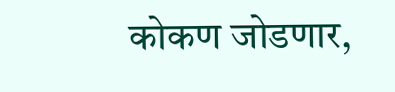कोकण जोडणार,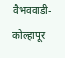वैभववाडी-कोल्हापूर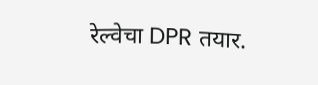रेल्वेचा DPR तयार.